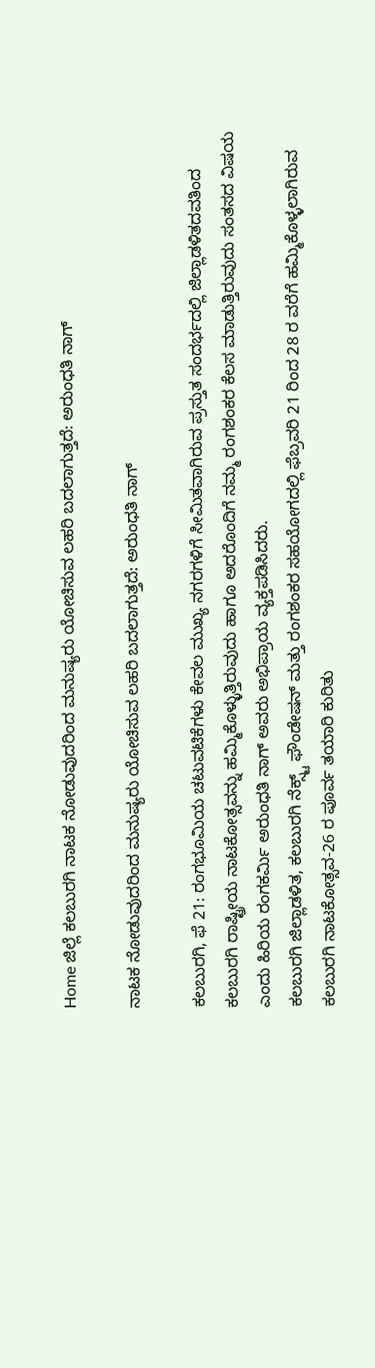Home ಜಿಲ್ಲೆ ಕಲಬುರಗಿ ನಾಟಕ ನೋಡುವುದರಿಂದ ಮನುಷ್ಯರು ಯೋಚಿಸುವ ಲಹರಿ ಬದಲಾಗುತ್ತದೆ: ಅರುಂಧತಿ ನಾಗ್

ನಾಟಕ ನೋಡುವುದರಿಂದ ಮನುಷ್ಯರು ಯೋಚಿಸುವ ಲಹರಿ ಬದಲಾಗುತ್ತದೆ: ಅರುಂಧತಿ ನಾಗ್

ಕಲಬುರಗಿ, ಫೆ 21: ರಂಗಭೂಮಿಯ ಚಟುವಟಿಕೆಗಳು ಕೇವಲ ಮುಖ್ಯ ನಗರಗಳಿಗೆ ಸೀಮಿತವಾಗಿರುವ ಪ್ರಸ್ತುತ ಸಂದರ್ಭದಲ್ಲಿ ಜಿಲ್ಲಾಡಳಿತದವತಿಂದ ಕಲಬುರಗಿ ರಾಷ್ಟ್ರೀಯ ನಾಟಕೋತ್ಸವನ್ನು ಹಮ್ಮಿಕೊಳ್ಳುತ್ತಿರುವುದು ಹಾಗೂ ಅದರೊಂದಿಗೆ ನಮ್ಮ ರಂಗಶಂಕರ ಕೆಲಸ ಮಾಡುತ್ತಿರುವುದು ಸಂತಸದ ವಿಷಯ ಎಂದು ಹಿರಿಯ ರಂಗಕರ್ಮಿ ಅರುಂಧತಿ ನಾಗ್ ಅವರು ಅಭಿಪ್ರಾಯ ವ್ಯಕ್ತಪಡಿಸಿದರು.
ಕಲಬುರಗಿ ಜಿಲ್ಲಾಡಳಿತ, ಕಲಬುರಗಿ ನೆಕ್ಸ್ಟ್ ಫೌಂಡೇಷನ್ ಮತ್ತು ರಂಗಶಂಕರ ಸಹಯೋಗದಲ್ಲಿ ಫೆಬ್ರವರಿ 21 ರಿಂದ 28 ರ ವರೆಗೆ ಹಮ್ಮಿಕೊಳ್ಳಲಾಗಿರುವ ಕಲಬುರಗಿ ನಾಟಕೋತ್ಸವ-26 ರ ಪೂರ್ವ ತಯಾರಿ ಕುರಿತು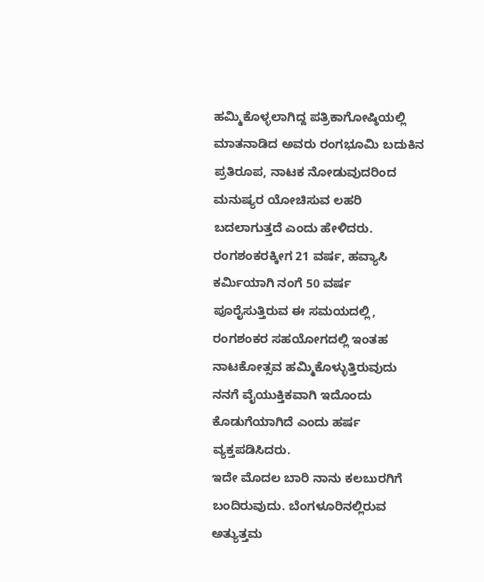ಹಮ್ಮಿಕೊಳ್ಳಲಾಗಿದ್ದ ಪತ್ರಿಕಾಗೋಷ್ಠಿಯಲ್ಲಿ ಮಾತನಾಡಿದ ಅವರು ರಂಗಭೂಮಿ ಬದುಕಿನ ಪ್ರತಿರೂಪ, ನಾಟಕ ನೋಡುವುದರಿಂದ ಮನುಷ್ಯರ ಯೋಚಿಸುವ ಲಹರಿ ಬದಲಾಗುತ್ತದೆ ಎಂದು ಹೇಳಿದರು.
ರಂಗಶಂಕರಕ್ಕೀಗ 21 ವರ್ಷ, ಹವ್ಯಾಸಿ ಕರ್ಮಿಯಾಗಿ ನಂಗೆ 50 ವರ್ಷ ಪೂರೈಸುತ್ತಿರುವ ಈ ಸಮಯದಲ್ಲಿ, ರಂಗಶಂಕರ ಸಹಯೋಗದಲ್ಲಿ ಇಂತಹ ನಾಟಕೋತ್ಸವ ಹಮ್ಮಿಕೊಳ್ಳುತ್ತಿರುವುದು ನನಗೆ ವೈಯುಕ್ತಿಕವಾಗಿ ಇದೊಂದು ಕೊಡುಗೆಯಾಗಿದೆ ಎಂದು ಹರ್ಷ ವ್ಯಕ್ತಪಡಿಸಿದರು.
ಇದೇ ಮೊದಲ ಬಾರಿ ನಾನು ಕಲಬುರಗಿಗೆ ಬಂದಿರುವುದು. ಬೆಂಗಳೂರಿನಲ್ಲಿರುವ ಅತ್ಯುತ್ತಮ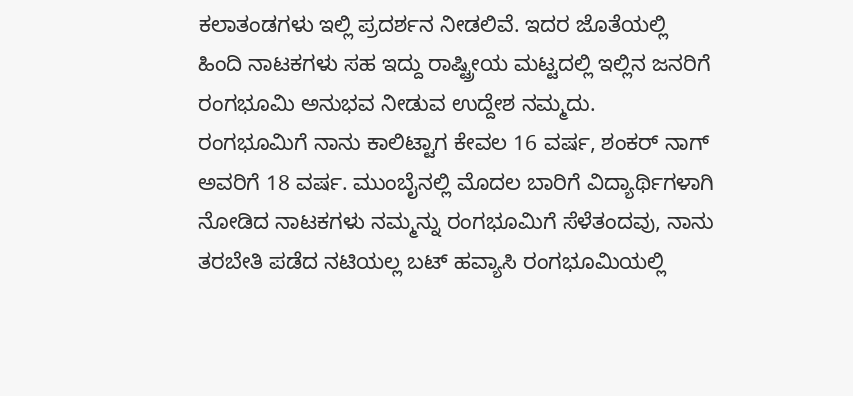ಕಲಾತಂಡಗಳು ಇಲ್ಲಿ ಪ್ರದರ್ಶನ ನೀಡಲಿವೆ. ಇದರ ಜೊತೆಯಲ್ಲಿ ಹಿಂದಿ ನಾಟಕಗಳು ಸಹ ಇದ್ದು ರಾಷ್ಟ್ರೀಯ ಮಟ್ಟದಲ್ಲಿ ಇಲ್ಲಿನ ಜನರಿಗೆ ರಂಗಭೂಮಿ ಅನುಭವ ನೀಡುವ ಉದ್ದೇಶ ನಮ್ಮದು.
ರಂಗಭೂಮಿಗೆ ನಾನು ಕಾಲಿಟ್ಟಾಗ ಕೇವಲ 16 ವರ್ಷ, ಶಂಕರ್ ನಾಗ್ ಅವರಿಗೆ 18 ವರ್ಷ. ಮುಂಬೈನಲ್ಲಿ ಮೊದಲ ಬಾರಿಗೆ ವಿದ್ಯಾರ್ಥಿಗಳಾಗಿ ನೋಡಿದ ನಾಟಕಗಳು ನಮ್ಮನ್ನು ರಂಗಭೂಮಿಗೆ ಸೆಳೆತಂದವು, ನಾನು ತರಬೇತಿ ಪಡೆದ ನಟಿಯಲ್ಲ ಬಟ್ ಹವ್ಯಾಸಿ ರಂಗಭೂಮಿಯಲ್ಲಿ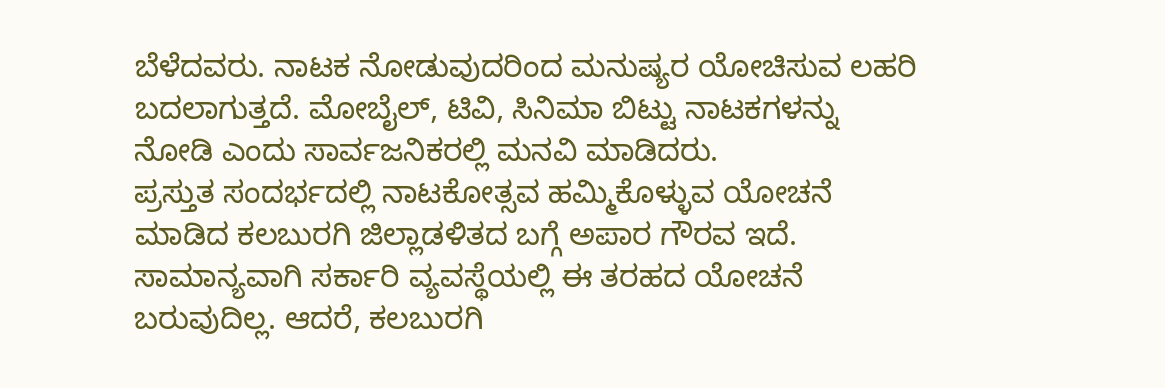ಬೆಳೆದವರು. ನಾಟಕ ನೋಡುವುದರಿಂದ ಮನುಷ್ಯರ ಯೋಚಿಸುವ ಲಹರಿ ಬದಲಾಗುತ್ತದೆ. ಮೋಬೈಲ್, ಟಿವಿ, ಸಿನಿಮಾ ಬಿಟ್ಟು ನಾಟಕಗಳನ್ನು ನೋಡಿ ಎಂದು ಸಾರ್ವಜನಿಕರಲ್ಲಿ ಮನವಿ ಮಾಡಿದರು.
ಪ್ರಸ್ತುತ ಸಂದರ್ಭದಲ್ಲಿ ನಾಟಕೋತ್ಸವ ಹಮ್ಮಿಕೊಳ್ಳುವ ಯೋಚನೆ ಮಾಡಿದ ಕಲಬುರಗಿ ಜಿಲ್ಲಾಡಳಿತದ ಬಗ್ಗೆ ಅಪಾರ ಗೌರವ ಇದೆ. ಸಾಮಾನ್ಯವಾಗಿ ಸರ್ಕಾರಿ ವ್ಯವಸ್ಥೆಯಲ್ಲಿ ಈ ತರಹದ ಯೋಚನೆ ಬರುವುದಿಲ್ಲ. ಆದರೆ, ಕಲಬುರಗಿ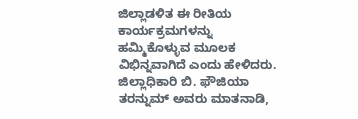ಜಿಲ್ಲಾಡಳಿತ ಈ ರೀತಿಯ ಕಾರ್ಯಕ್ರಮಗಳನ್ನು ಹಮ್ಮಿಕೊಳ್ಳುವ ಮೂಲಕ ವಿಭಿನ್ನವಾಗಿದೆ ಎಂದು ಹೇಳಿದರು.
ಜಿಲ್ಲಾಧಿಕಾರಿ ಬಿ. ಫೌಜಿಯಾ ತರನ್ನುಮ್ ಅವರು ಮಾತನಾಡಿ,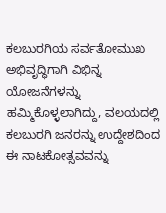ಕಲಬುರಗಿಯ ಸರ್ವತೋಮುಖ ಅಭಿವೃದ್ಧಿಗಾಗಿ ವಿಭಿನ್ನ ಯೋಜನೆಗಳನ್ನು ಹಮ್ಮಿಕೊಳ್ಳಲಾಗಿದ್ದು, ವಲಯದಲ್ಲಿ ಕಲಬುರಗಿ ಜನರನ್ನು ಉದ್ದೇಶದಿಂದ ಈ ನಾಟಕೋತ್ಸವವನ್ನು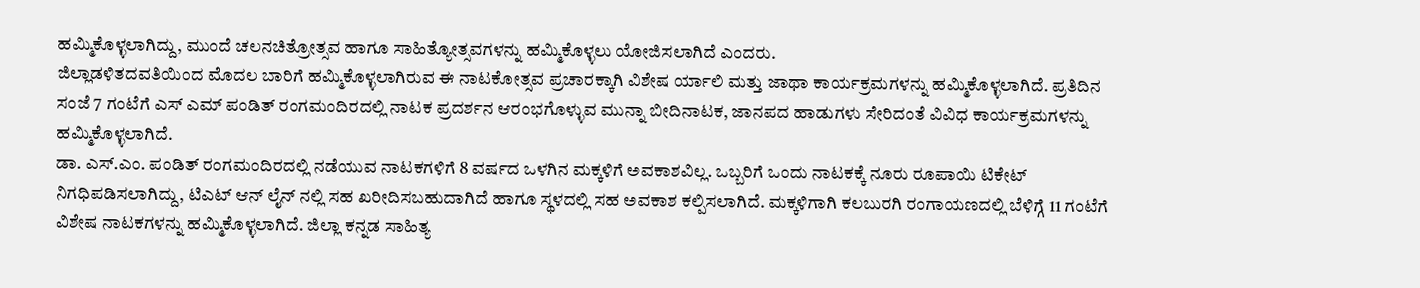ಹಮ್ಮಿಕೊಳ್ಳಲಾಗಿದ್ದು, ಮುಂದೆ ಚಲನಚಿತ್ರೋತ್ಸವ ಹಾಗೂ ಸಾಹಿತ್ಯೋತ್ಸವಗಳನ್ನು ಹಮ್ಮಿಕೊಳ್ಳಲು ಯೋಜಿಸಲಾಗಿದೆ ಎಂದರು.
ಜಿಲ್ಲಾಡಳಿತದವತಿಯಿಂದ ಮೊದಲ ಬಾರಿಗೆ ಹಮ್ಮಿಕೊಳ್ಳಲಾಗಿರುವ ಈ ನಾಟಕೋತ್ಸವ ಪ್ರಚಾರಕ್ಕಾಗಿ ವಿಶೇಷ ರ್ಯಾಲಿ ಮತ್ತು ಜಾಥಾ ಕಾರ್ಯಕ್ರಮಗಳನ್ನು ಹಮ್ಮಿಕೊಳ್ಳಲಾಗಿದೆ. ಪ್ರತಿದಿನ ಸಂಜೆ 7 ಗಂಟೆಗೆ ಎಸ್ ಎಮ್ ಪಂಡಿತ್ ರಂಗಮಂದಿರದಲ್ಲಿ ನಾಟಕ ಪ್ರದರ್ಶನ ಆರಂಭಗೊಳ್ಳುವ ಮುನ್ನಾ ಬೀದಿನಾಟಕ, ಜಾನಪದ ಹಾಡುಗಳು ಸೇರಿದಂತೆ ವಿವಿಧ ಕಾರ್ಯಕ್ರಮಗಳನ್ನು ಹಮ್ಮಿಕೊಳ್ಳಲಾಗಿದೆ.
ಡಾ. ಎಸ್.ಎಂ. ಪಂಡಿತ್ ರಂಗಮಂದಿರದಲ್ಲಿ ನಡೆಯುವ ನಾಟಕಗಳಿಗೆ 8 ವರ್ಷದ ಒಳಗಿನ ಮಕ್ಕಳಿಗೆ ಅವಕಾಶವಿಲ್ಲ. ಒಬ್ಬರಿಗೆ ಒಂದು ನಾಟಕಕ್ಕೆ ನೂರು ರೂಪಾಯಿ ಟಿಕೇಟ್ ನಿಗಧಿಪಡಿಸಲಾಗಿದ್ದು, ಟಿಎಟ್ ಆನ್ ಲೈನ್ ನಲ್ಲಿ ಸಹ ಖರೀದಿಸಬಹುದಾಗಿದೆ ಹಾಗೂ ಸ್ಥಳದಲ್ಲಿ ಸಹ ಅವಕಾಶ ಕಲ್ಪಿಸಲಾಗಿದೆ. ಮಕ್ಕಳಿಗಾಗಿ ಕಲಬುರಗಿ ರಂಗಾಯಣದಲ್ಲಿ ಬೆಳಿಗ್ಗೆ 11 ಗಂಟೆಗೆ ವಿಶೇಷ ನಾಟಕಗಳನ್ನು ಹಮ್ಮಿಕೊಳ್ಳಲಾಗಿದೆ. ಜಿಲ್ಲಾ ಕನ್ನಡ ಸಾಹಿತ್ಯ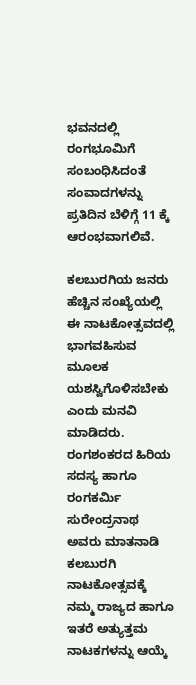ಭವನದಲ್ಲಿ ರಂಗಭೂಮಿಗೆ ಸಂಬಂಧಿಸಿದಂತೆ ಸಂವಾದಗಳನ್ನು ಪ್ರತಿದಿನ ಬೆಳಿಗ್ಗೆ 11 ಕ್ಕೆ ಆರಂಭವಾಗಲಿವೆ.

ಕಲಬುರಗಿಯ ಜನರು ಹೆಚ್ಚಿನ ಸಂಖ್ಯೆಯಲ್ಲಿ ಈ ನಾಟಕೋತ್ಸವದಲ್ಲಿ ಭಾಗವಹಿಸುವ ಮೂಲಕ ಯಶಸ್ವಿಗೊಳಿಸಬೇಕು ಎಂದು ಮನವಿ ಮಾಡಿದರು.
ರಂಗಶಂಕರದ ಹಿರಿಯ ಸದಸ್ಯ ಹಾಗೂ ರಂಗಕರ್ಮಿ ಸುರೇಂದ್ರನಾಥ ಅವರು ಮಾತನಾಡಿ ಕಲಬುರಗಿ ನಾಟಕೋತ್ಸವಕ್ಕೆ ನಮ್ಮ ರಾಜ್ಯದ ಹಾಗೂ ಇತರೆ ಅತ್ಯುತ್ತಮ ನಾಟಕಗಳನ್ನು ಆಯ್ಕೆ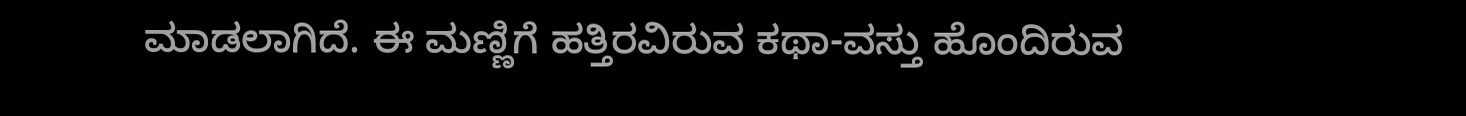ಮಾಡಲಾಗಿದೆ. ಈ ಮಣ್ಣಿಗೆ ಹತ್ತಿರವಿರುವ ಕಥಾ-ವಸ್ತು ಹೊಂದಿರುವ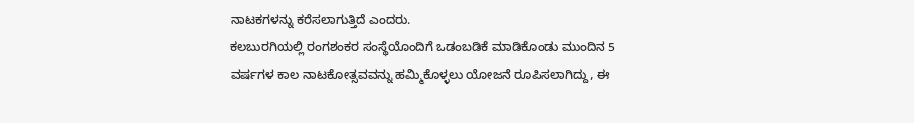ನಾಟಕಗಳನ್ನು ಕರೆಸಲಾಗುತ್ತಿದೆ ಎಂದರು.
ಕಲಬುರಗಿಯಲ್ಲಿ ರಂಗಶಂಕರ ಸಂಸ್ಥೆಯೊಂದಿಗೆ ಒಡಂಬಡಿಕೆ ಮಾಡಿಕೊಂಡು ಮುಂದಿನ 5 ವರ್ಷಗಳ ಕಾಲ ನಾಟಕೋತ್ಸವವನ್ನು ಹಮ್ಮಿಕೊಳ್ಳಲು ಯೋಜನೆ ರೂಪಿಸಲಾಗಿದ್ದು, ಈ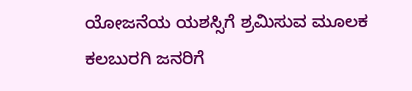ಯೋಜನೆಯ ಯಶಸ್ಸಿಗೆ ಶ್ರಮಿಸುವ ಮೂಲಕ ಕಲಬುರಗಿ ಜನರಿಗೆ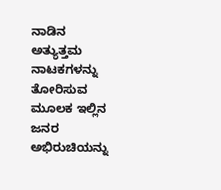ನಾಡಿನ ಅತ್ಯುತ್ತಮ ನಾಟಕಗಳನ್ನು ತೋರಿಸುವ ಮೂಲಕ ಇಲ್ಲಿನ ಜನರ ಅಭಿರುಚಿಯನ್ನು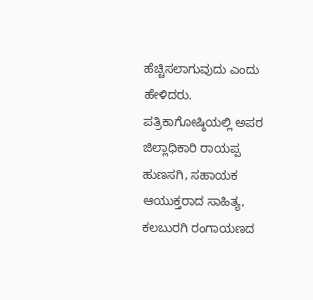ಹೆಚ್ಚಿಸಲಾಗುವುದು ಎಂದು ಹೇಳಿದರು.
ಪತ್ರಿಕಾಗೋಷ್ಠಿಯಲ್ಲಿ ಅಪರ ಜಿಲ್ಲಾಧಿಕಾರಿ ರಾಯಪ್ಪ ಹುಣಸಗಿ, ಸಹಾಯಕ ಆಯುಕ್ತರಾದ ಸಾಹಿತ್ಯ, ಕಲಬುರಗಿ ರಂಗಾಯಣದ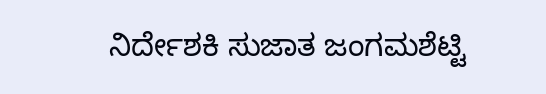ನಿರ್ದೇಶಕಿ ಸುಜಾತ ಜಂಗಮಶೆಟ್ಟಿ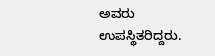ಅವರು ಉಪಸ್ಥಿತರಿದ್ದರು.